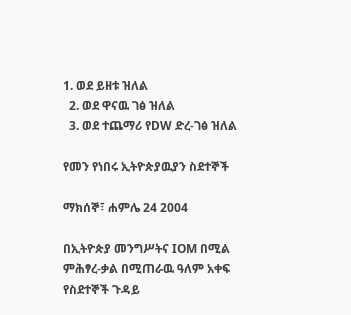1. ወደ ይዘቱ ዝለል
  2. ወደ ዋናዉ ገፅ ዝለል
  3. ወደ ተጨማሪ የDW ድረ-ገፅ ዝለል

የመን የነበሩ ኢትዮጵያዉያን ስደተኞች

ማክሰኞ፣ ሐምሌ 24 2004

በኢትዮጵያ መንግሥትና IOM በሚል ምሕፃረ-ቃል በሚጠራዉ ዓለም አቀፍ የስደተኞች ጉዳይ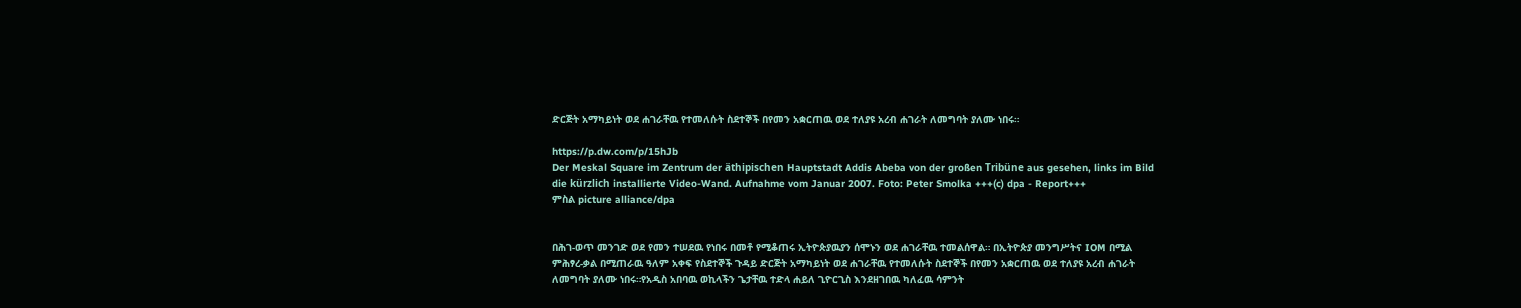ድርጅት አማካይነት ወደ ሐገራቸዉ የተመለሱት ስደተኞች በየመን አቋርጠዉ ወደ ተለያዩ አረብ ሐገራት ለመግባት ያለሙ ነበሩ።

https://p.dw.com/p/15hJb
Der Meskal Square im Zentrum der äthipischen Hauptstadt Addis Abeba von der großen Tribüne aus gesehen, links im Bild die kürzlich installierte Video-Wand. Aufnahme vom Januar 2007. Foto: Peter Smolka +++(c) dpa - Report+++
ምስል picture alliance/dpa


በሕገ-ወጥ መንገድ ወደ የመን ተሠደዉ የነበሩ በመቶ የሚቆጠሩ ኢትዮጵያዉያን ሰሞኑን ወደ ሐገራቸዉ ተመልሰዋል። በኢትዮጵያ መንግሥትና IOM በሚል ምሕፃረ-ቃል በሚጠራዉ ዓለም አቀፍ የስደተኞች ጉዳይ ድርጅት አማካይነት ወደ ሐገራቸዉ የተመለሱት ስደተኞች በየመን አቋርጠዉ ወደ ተለያዩ አረብ ሐገራት ለመግባት ያለሙ ነበሩ።የአዲስ አበባዉ ወኪላችን ጌታቸዉ ተድላ ሐይለ ጊዮርጊስ እንደዘገበዉ ካለፈዉ ሳምንት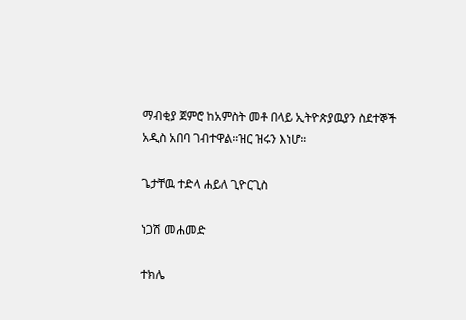ማብቂያ ጀምሮ ከአምስት መቶ በላይ ኢትዮጵያዉያን ስደተኞች አዲስ አበባ ገብተዋል።ዝር ዝሩን እነሆ።

ጌታቸዉ ተድላ ሐይለ ጊዮርጊስ

ነጋሽ መሐመድ

ተክሌ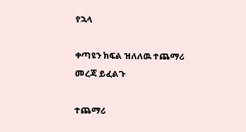የኋላ

ቀጣዩን ክፍል ዝለለዉ ተጨማሪ መረጃ ይፈልጉ

ተጨማሪ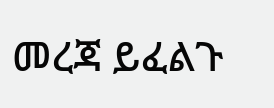መረጃ ይፈልጉ